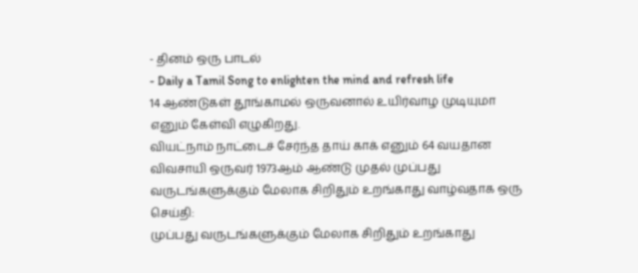- தினம் ஒரு பாடல்
- Daily a Tamil Song to enlighten the mind and refresh life
14 ஆண்டுகள் தூங்காமல் ஒருவனால் உயிர்வாழ முடியுமா எனும் கேள்வி எழுகிறது.
வியட்நாம் நாட்டைச் சேர்ந்த தாய் காக் எனும் 64 வயதான விவசாயி ஒருவர் 1973ஆம் ஆண்டு முதல் முப்பது வருடங்களுக்கும் மேலாக சிறிதும் உறங்காது வாழ்வதாக ஒரு செய்தி:
முப்பது வருடங்களுக்கும் மேலாக சிறிதும் உறங்காது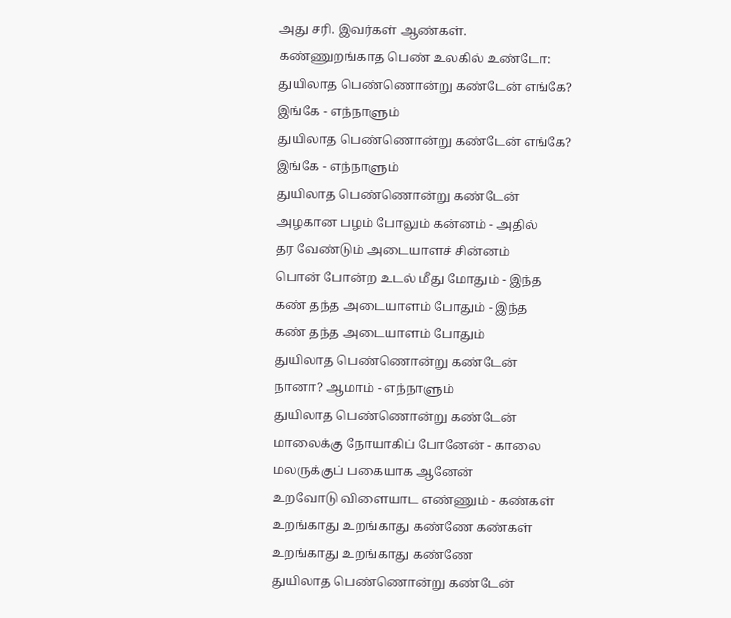அது சரி. இவர்கள் ஆண்கள். கண்ணுறங்காத பெண் உலகில் உண்டோ:
துயிலாத பெண்ணொன்று கண்டேன் எங்கே? இங்கே - எந்நாளும்
துயிலாத பெண்ணொன்று கண்டேன் எங்கே? இங்கே - எந்நாளும்
துயிலாத பெண்ணொன்று கண்டேன்
அழகான பழம் போலும் கன்னம் - அதில்
தர வேண்டும் அடையாளச் சின்னம்
பொன் போன்ற உடல் மீது மோதும் - இந்த
கண் தந்த அடையாளம் போதும் - இந்த
கண் தந்த அடையாளம் போதும்
துயிலாத பெண்ணொன்று கண்டேன் நானா? ஆமாம் - எந்நாளும்
துயிலாத பெண்ணொன்று கண்டேன்
மாலைக்கு நோயாகிப் போனேன் - காலை
மலருக்குப் பகையாக ஆனேன்
உறவோடு விளையாட எண்ணும் - கண்கள்
உறங்காது உறங்காது கண்ணே கண்கள்
உறங்காது உறங்காது கண்ணே
துயிலாத பெண்ணொன்று கண்டேன்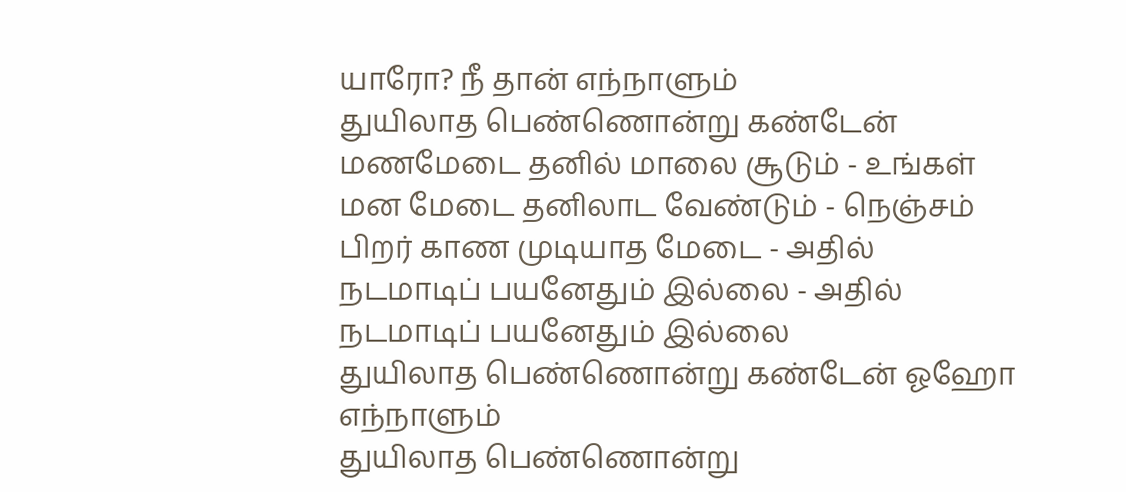யாரோ? நீ தான் எந்நாளும்
துயிலாத பெண்ணொன்று கண்டேன்
மணமேடை தனில் மாலை சூடும் - உங்கள்
மன மேடை தனிலாட வேண்டும் - நெஞ்சம்
பிறர் காண முடியாத மேடை - அதில்
நடமாடிப் பயனேதும் இல்லை - அதில்
நடமாடிப் பயனேதும் இல்லை
துயிலாத பெண்ணொன்று கண்டேன் ஓஹோ எந்நாளும்
துயிலாத பெண்ணொன்று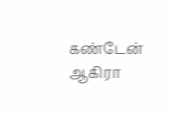கண்டேன்
ஆகிரா